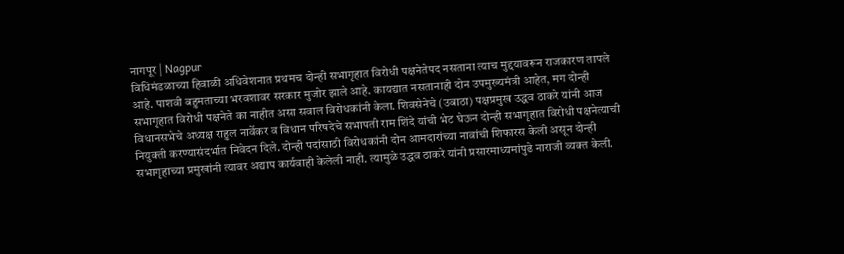नागपूर | Nagpur
विधिमंडळाच्या हिवाळी अधिवेशनात प्रथमच दोन्ही सभागृहात विरोधी पक्षनेतेपद नसताना त्याच मुद्दयावरून राजकारण तापले आहे. पाशवी बहुमताच्या भरवशावर सरकार मुजोर झाले आहे. कायद्यात नसतानाही दोन उपमुख्यमंत्री आहेत, मग दोन्ही सभागृहात विरोधी पक्षनेते का नाहीत असा सवाल विरोधकांनी केला. शिवसेनेचे (उबाठा) पक्षप्रमुख उद्धव ठाकरे यांनी आज विधानसभेचे अध्यक्ष राहुल नार्वेकर व विधान परिषदेचे सभापती राम शिंदे यांची भेट घेऊन दोन्ही सभागृहात विरोधी पक्षनेत्याची नियुक्ती करण्यासंदर्भात निवेदन दिले. दोन्ही पदांसाठी विरोधकांनी दोन आमदारांच्या नावांची शिफारस केली असून दोन्ही सभागृहाच्या प्रमुखांनी त्यावर अद्याप कार्यवाही केलेली नाही. त्यामुळे उद्धव ठाकरे यांनी प्रसारमाध्यमांपुढे नाराजी व्यक्त केली.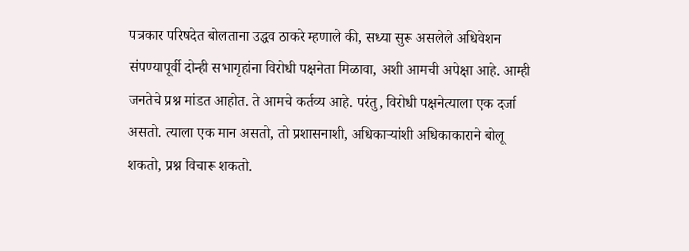पत्रकार परिषदेत बोलताना उद्धव ठाकरे म्हणाले की, सध्या सुरू असलेले अधिवेशन संपण्यापूर्वी दोन्ही सभागृहांना विरोधी पक्षनेता मिळावा, अशी आमची अपेक्षा आहे. आम्ही जनतेचे प्रश्न मांडत आहोत. ते आमचे कर्तव्य आहे. परंतु, विरोधी पक्षनेत्याला एक दर्जा असतो. त्याला एक मान असतो, तो प्रशासनाशी, अधिकाऱ्यांशी अधिकाकाराने बोलू शकतो, प्रश्न विचारू शकतो.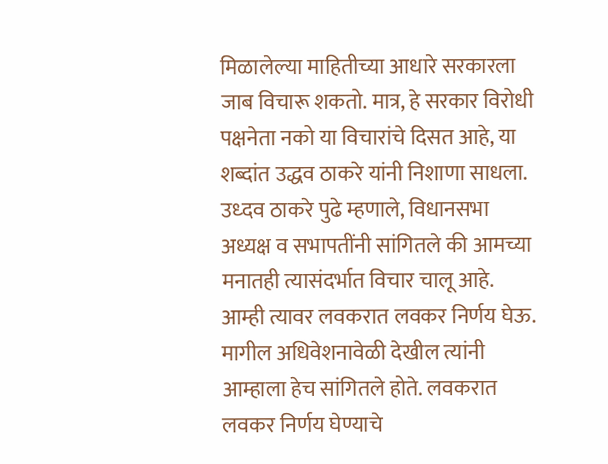मिळालेल्या माहितीच्या आधारे सरकारला जाब विचारू शकतो. मात्र, हे सरकार विरोधी पक्षनेता नको या विचारांचे दिसत आहे, या शब्दांत उद्धव ठाकरे यांनी निशाणा साधला.
उध्दव ठाकरे पुढे म्हणाले, विधानसभा अध्यक्ष व सभापतींनी सांगितले की आमच्या मनातही त्यासंदर्भात विचार चालू आहे. आम्ही त्यावर लवकरात लवकर निर्णय घेऊ. मागील अधिवेशनावेळी देखील त्यांनी आम्हाला हेच सांगितले होते. लवकरात लवकर निर्णय घेण्याचे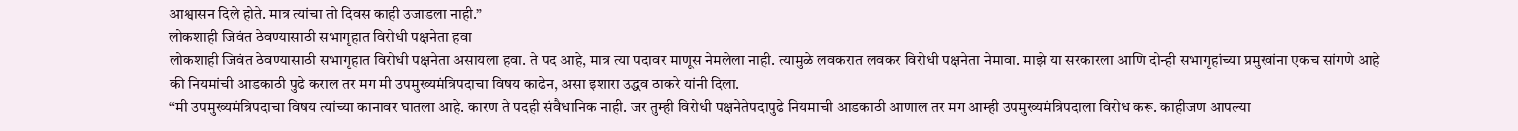आश्वासन दिले होते. मात्र त्यांचा तो दिवस काही उजाडला नाही.”
लोकशाही जिवंत ठेवण्यासाठी सभागृहात विरोधी पक्षनेता हवा
लोकशाही जिवंत ठेवण्यासाठी सभागृहात विरोधी पक्षनेता असायला हवा. ते पद आहे, मात्र त्या पदावर माणूस नेमलेला नाही. त्यामुळे लवकरात लवकर विरोधी पक्षनेता नेमावा. माझे या सरकारला आणि दोन्ही सभागृहांच्या प्रमुखांना एकच सांगणे आहे की नियमांची आडकाठी पुढे कराल तर मग मी उपमुख्यमंत्रिपदाचा विषय काढेन, असा इशारा उद्धव ठाकरे यांनी दिला.
“मी उपमुख्यमंत्रिपदाचा विषय त्यांच्या कानावर घातला आहे. कारण ते पदही संवैधानिक नाही. जर तुम्ही विरोधी पक्षनेतेपदापुढे नियमाची आडकाठी आणाल तर मग आम्ही उपमुख्यमंत्रिपदाला विरोध करू. काहीजण आपल्या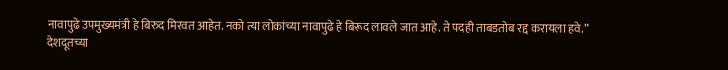नावापुढे उपमुख्यमंत्री हे बिरुद मिरवत आहेत. नको त्या लोकांच्या नावापुढे हे बिरूद लावले जात आहे. ते पदही ताबडतोब रद्द करायला हवे.”
देशदूतच्या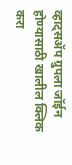व्हाट्सॲप ग्रुपला जॉईन होण्यासाठी खालील क्लिक करा